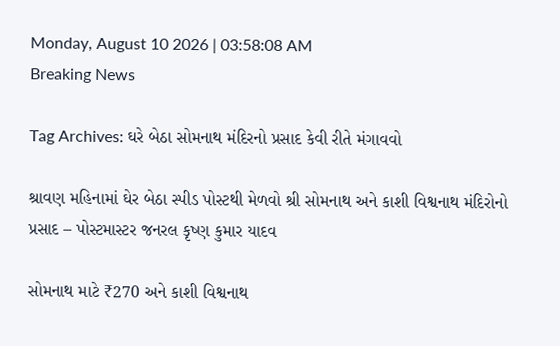Monday, August 10 2026 | 03:58:08 AM
Breaking News

Tag Archives: ઘરે બેઠા સોમનાથ મંદિરનો પ્રસાદ કેવી રીતે મંગાવવો

શ્રાવણ મહિનામાં ઘેર બેઠા સ્પીડ પોસ્ટથી મેળવો શ્રી સોમનાથ અને કાશી વિશ્વનાથ મંદિરોનો પ્રસાદ – પોસ્ટમાસ્ટર જનરલ કૃષ્ણ કુમાર યાદવ

સોમનાથ માટે ₹270 અને કાશી વિશ્વનાથ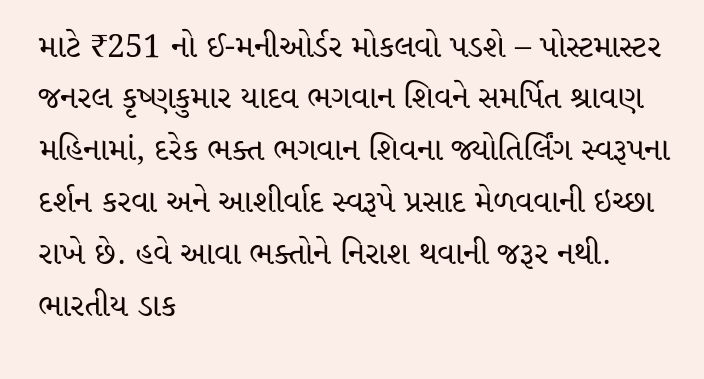માટે ₹251 નો ઈ-મનીઓર્ડર મોકલવો પડશે – પોસ્ટમાસ્ટર જનરલ કૃષ્ણકુમાર યાદવ ભગવાન શિવને સમર્પિત શ્રાવણ મહિનામાં, દરેક ભક્ત ભગવાન શિવના જ્યોતિર્લિંગ સ્વરૂપના દર્શન કરવા અને આશીર્વાદ સ્વરૂપે પ્રસાદ મેળવવાની ઇચ્છા રાખે છે. હવે આવા ભક્તોને નિરાશ થવાની જરૂર નથી. ભારતીય ડાક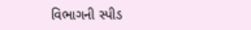વિભાગની સ્પીડ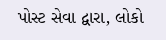પોસ્ટ સેવા દ્વારા, લોકો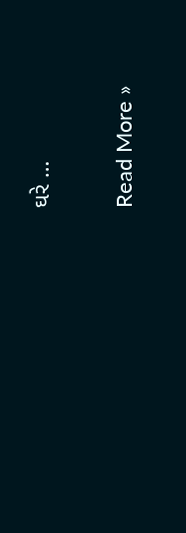ઘરે …

Read More »